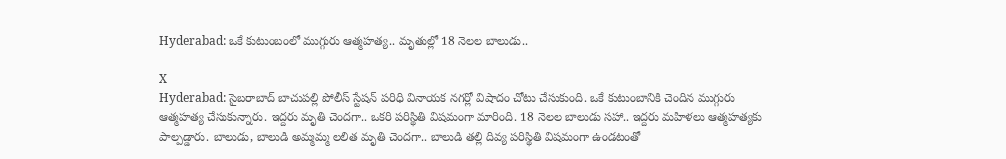Hyderabad: ఒకే కుటుంబంలో ముగ్గురు ఆత్మహత్య.. మృతుల్లో 18 నెలల బాలుడు..

X
Hyderabad: సైబరాబాద్ బాచుపల్లి పోలీస్ స్టేషన్ పరిధి వినాయక నగర్లో విషాదం చోటు చేసుకుంది. ఒకే కుటుంబానికి చెందిన ముగ్గురు ఆత్మహత్య చేసుకున్నారు. ఇద్దరు మృతి చెందగా.. ఒకరి పరిస్థితి విషమంగా మారింది. 18 నెలల బాలుడు సహా.. ఇద్దరు మహిళలు ఆత్మహత్యకు పాల్పడ్డారు. బాలుడు, బాలుడి అమ్మమ్మ లలిత మృతి చెందగా.. బాలుడి తల్లి దివ్య పరిస్థితి విషమంగా ఉండటంతో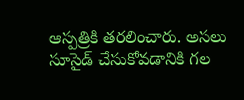ఆస్పత్రికి తరలించారు. అసలు సూసైడ్ చేసుకోవడానికి గల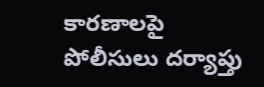కారణాలపై పోలీసులు దర్యాప్తు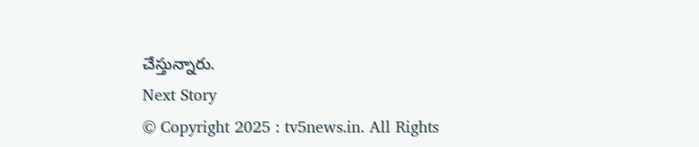చేస్తున్నారు.
Next Story
© Copyright 2025 : tv5news.in. All Rights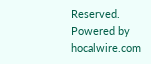Reserved. Powered by hocalwire.com